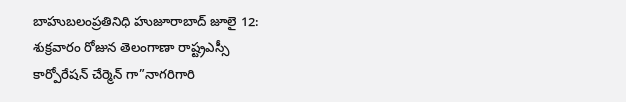బాహుబలంప్రతినిధి హుజూరాబాద్ జూలై 12:
శుక్రవారం రోజున తెలంగాణా రాష్ట్రఎస్సీ
కార్పోరేషన్ చేర్మెన్ గా”నాగరిగారి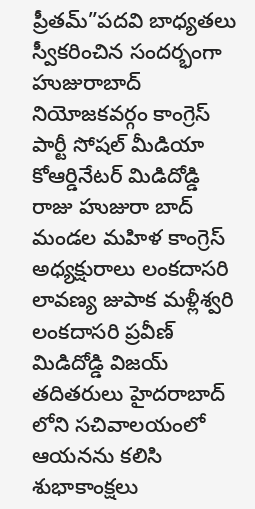ప్రీతమ్”పదవి బాధ్యతలు స్వీకరించిన సందర్భంగా హుజురాబాద్ నియోజకవర్గం కాంగ్రెస్ పార్టీ సోషల్ మీడియా కోఆర్డినేటర్ మిడిదోడ్డి రాజు హుజురా బాద్ మండల మహిళ కాంగ్రెస్ అధ్యక్షురాలు లంకదాసరి లావణ్య జుపాక మళ్లీశ్వరి లంకదాసరి ప్రవీణ్ మిడిదోడ్డి విజయ్ తదితరులు హైదరాబాద్ లోని సచివాలయంలో ఆయనను కలిసి శుభాకాంక్షలు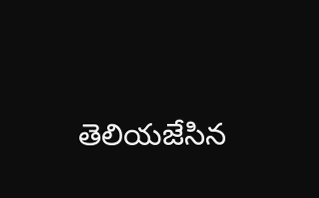తెలియజేసిన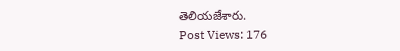తెలియజేశారు.
Post Views: 176